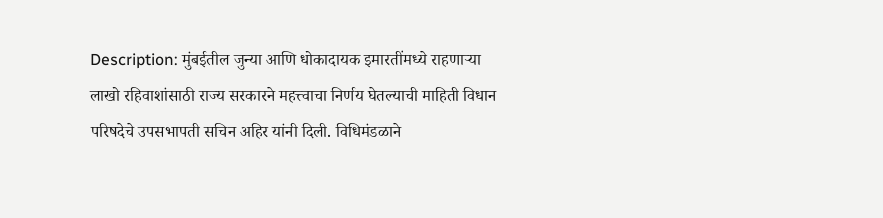Description: मुंबईतील जुन्या आणि धोकादायक इमारतींमध्ये राहणाऱ्या लाखो रहिवाशांसाठी राज्य सरकारने महत्त्वाचा निर्णय घेतल्याची माहिती विधान परिषदेचे उपसभापती सचिन अहिर यांनी दिली. विधिमंडळाने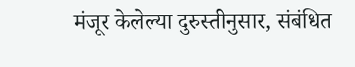मंजूर केलेल्या दुरुस्तीनुसार, संबंधित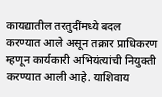कायद्यातील तरतुदींमध्ये बदल करण्यात आले असून तक्रार प्राधिकरण म्हणून कार्यकारी अभियंत्यांची नियुक्ती करण्यात आली आहे. याशिवाय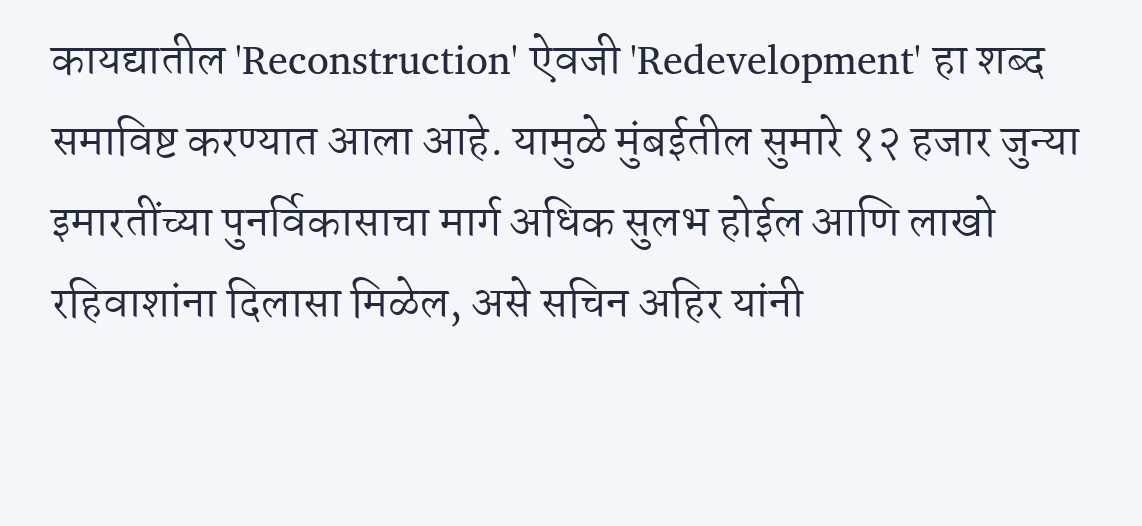कायद्यातील 'Reconstruction' ऐवजी 'Redevelopment' हा शब्द समाविष्ट करण्यात आला आहे. यामुळे मुंबईतील सुमारे १२ हजार जुन्या इमारतींच्या पुनर्विकासाचा मार्ग अधिक सुलभ होईल आणि लाखो रहिवाशांना दिलासा मिळेल, असे सचिन अहिर यांनी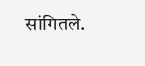सांगितले.